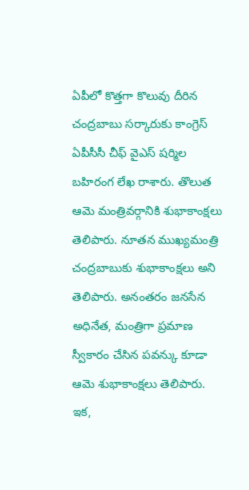ఏపీలో కొత్తగా కొలువు దీరిన చంద్రబాబు సర్కారుకు కాంగ్రెస్ ఏపీసీసీ చీఫ్ వైఎస్ షర్మిల బహిరంగ లేఖ రాశారు. తొలుత ఆమె మంత్రివర్గానికి శుభాకాంక్షలు తెలిపారు. నూతన ముఖ్యమంత్రి చంద్రబాబుకు శుభాకాంక్షలు అని తెలిపారు. అనంతరం జనసేన అధినేత, మంత్రిగా ప్రమాణ స్వీకారం చేసిన పవన్కు కూడా ఆమె శుభాకాంక్షలు తెలిపారు. ఇక,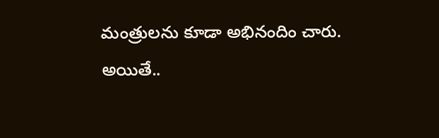మంత్రులను కూడా అభినందిం చారు.
అయితే..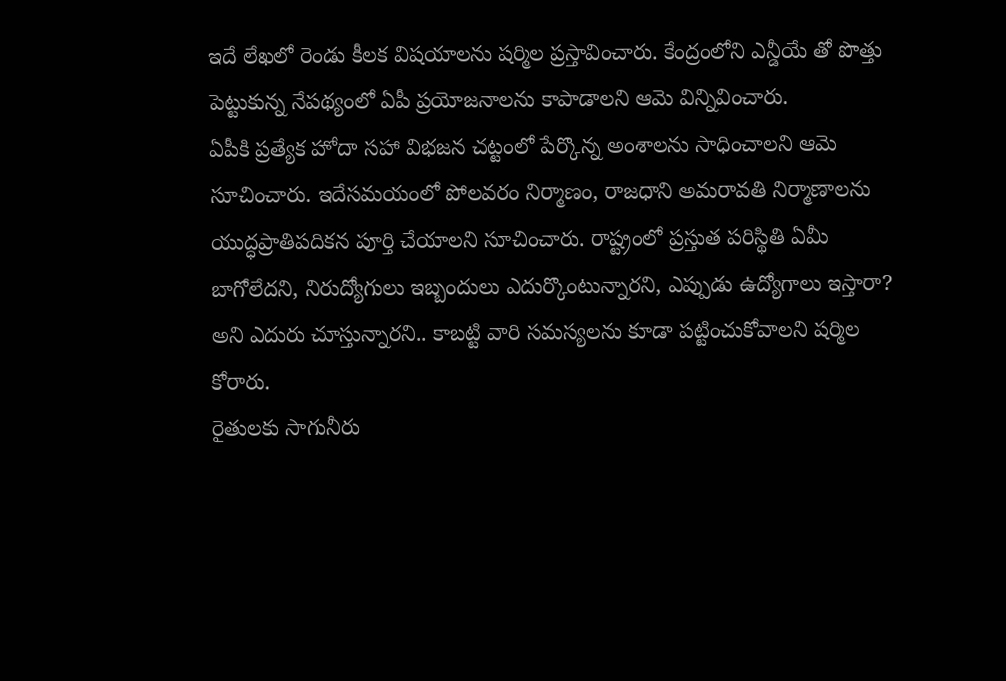ఇదే లేఖలో రెండు కీలక విషయాలను షర్మిల ప్రస్తావించారు. కేంద్రంలోని ఎన్డీయే తో పొత్తు పెట్టుకున్న నేపథ్యంలో ఏపీ ప్రయోజనాలను కాపాడాలని ఆమె విన్నివించారు.
ఏపీకి ప్రత్యేక హోదా సహా విభజన చట్టంలో పేర్కొన్న అంశాలను సాధించాలని ఆమె సూచించారు. ఇదేసమయంలో పోలవరం నిర్మాణం, రాజధాని అమరావతి నిర్మాణాలను యుద్ధప్రాతిపదికన పూర్తి చేయాలని సూచించారు. రాష్ట్రంలో ప్రస్తుత పరిస్థితి ఏమీ బాగోలేదని, నిరుద్యోగులు ఇబ్బందులు ఎదుర్కొంటున్నారని, ఎప్పుడు ఉద్యోగాలు ఇస్తారా? అని ఎదురు చూస్తున్నారని.. కాబట్టి వారి సమస్యలను కూడా పట్టించుకోవాలని షర్మిల కోరారు.
రైతులకు సాగునీరు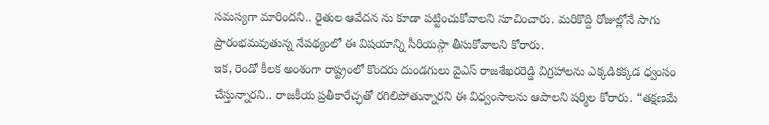సమస్యగా మారిందని.. రైతుల ఆవేదన ను కూడా పట్టించుకోవాలని సూచించారు. మరికొద్ది రోజుల్లోనే సాగు ప్రారంభమవుతున్న నేపథ్యంలో ఈ విషయాన్ని సీరియస్గా తీసుకోవాలని కోరారు.
ఇక, రెండో కీలక అంశంగా రాష్ట్రంలో కొందరు దుండగులు వైఎస్ రాజశేఖరరెడ్డి విగ్రహాలను ఎక్కడికక్కడ ధ్వంసం చేస్తున్నారని.. రాజకీయ ప్రతీకారేచ్ఛతో రగిలిపోతున్నారని ఈ విధ్వంసాలను ఆపాలని షర్మిల కోరారు. “తక్షణమే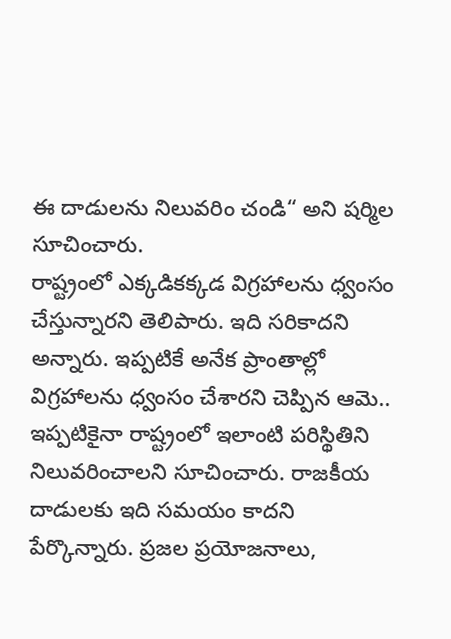ఈ దాడులను నిలువరిం చండి“ అని షర్మిల సూచించారు.
రాష్ట్రంలో ఎక్కడికక్కడ విగ్రహాలను ధ్వంసం చేస్తున్నారని తెలిపారు. ఇది సరికాదని అన్నారు. ఇప్పటికే అనేక ప్రాంతాల్లో విగ్రహాలను ధ్వంసం చేశారని చెప్పిన ఆమె.. ఇప్పటికైనా రాష్ట్రంలో ఇలాంటి పరిస్థితిని నిలువరించాలని సూచించారు. రాజకీయ దాడులకు ఇది సమయం కాదని పేర్కొన్నారు. ప్రజల ప్రయోజనాలు,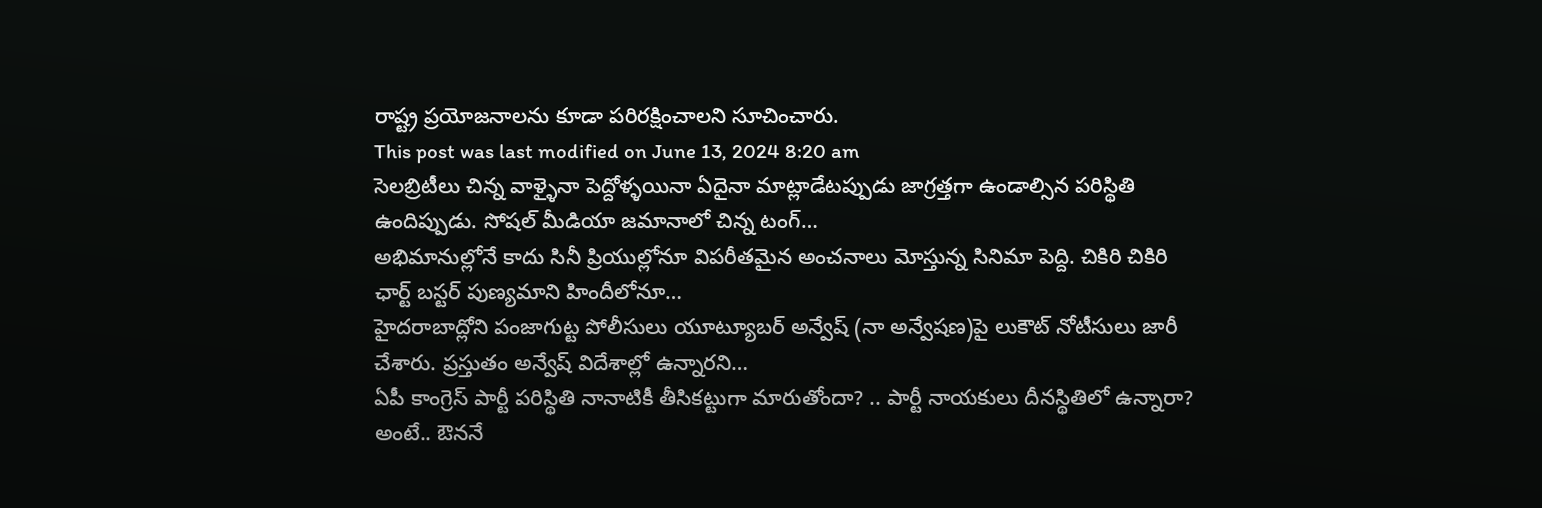రాష్ట్ర ప్రయోజనాలను కూడా పరిరక్షించాలని సూచించారు.
This post was last modified on June 13, 2024 8:20 am
సెలబ్రిటీలు చిన్న వాళ్ళైనా పెద్దోళ్ళయినా ఏదైనా మాట్లాడేటప్పుడు జాగ్రత్తగా ఉండాల్సిన పరిస్థితి ఉందిప్పుడు. సోషల్ మీడియా జమానాలో చిన్న టంగ్…
అభిమానుల్లోనే కాదు సినీ ప్రియుల్లోనూ విపరీతమైన అంచనాలు మోస్తున్న సినిమా పెద్ది. చికిరి చికిరి ఛార్ట్ బస్టర్ పుణ్యమాని హిందీలోనూ…
హైదరాబాద్లోని పంజాగుట్ట పోలీసులు యూట్యూబర్ అన్వేష్ (నా అన్వేషణ)పై లుకౌట్ నోటీసులు జారీ చేశారు. ప్రస్తుతం అన్వేష్ విదేశాల్లో ఉన్నారని…
ఏపీ కాంగ్రెస్ పార్టీ పరిస్థితి నానాటికీ తీసికట్టుగా మారుతోందా? .. పార్టీ నాయకులు దీనస్థితిలో ఉన్నారా? అంటే.. ఔననే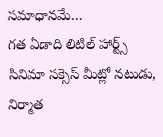సమాధానమే…
గత ఏడాది లిటిల్ హార్ట్స్ సినిమా సక్సెస్ మీట్లో నటుడు, నిర్మాత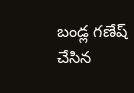బండ్ల గణేష్ చేసిన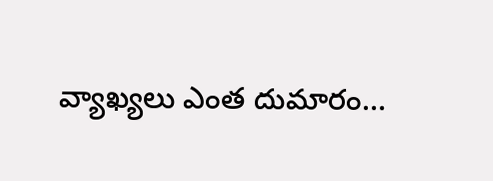వ్యాఖ్యలు ఎంత దుమారం…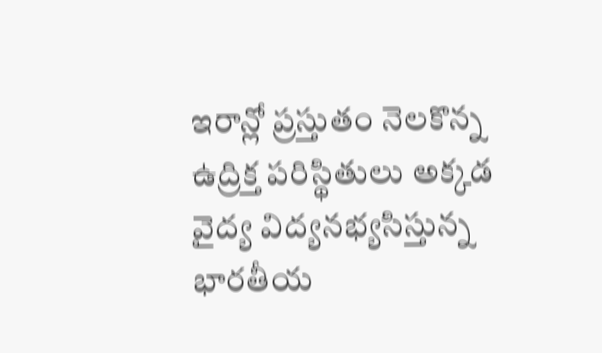ఇరాన్లో ప్రస్తుతం నెలకొన్న ఉద్రిక్త పరిస్థితులు అక్కడ వైద్య విద్యనభ్యసిస్తున్న భారతీయ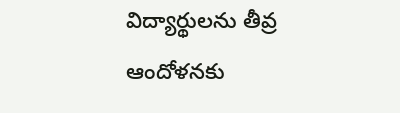విద్యార్థులను తీవ్ర ఆందోళనకు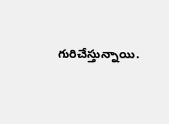గురిచేస్తున్నాయి.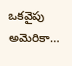ఒకవైపు అమెరికా…